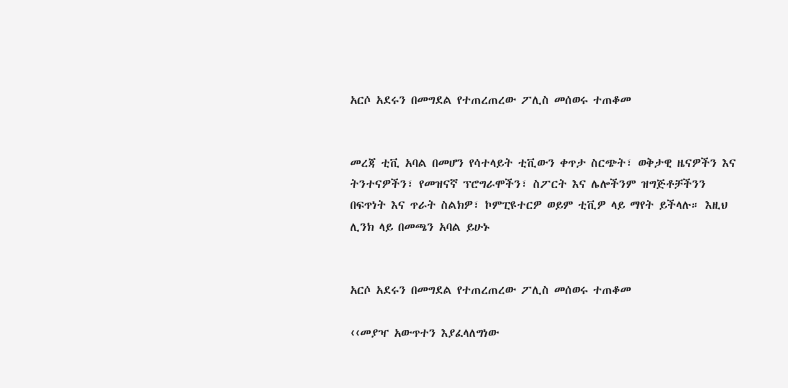አርሶ አደሩን በመግደል የተጠረጠረው ፖሊስ መሰወሩ ተጠቆመ


መረጃ ቲቪ አባል በመሆን የሳተላይት ቲቪውን ቀጥታ ስርጭት፣ ወቅታዊ ዜናዎችን እና ትንተናዎችን፣ የመዝናኛ ፕሮግራሞችን፣ ስፖርት እና ሌሎችንም ዝግጅቶቻችንን በፍጥነት እና ጥራት ስልክዎ፣ ኮምፒዩተርዎ ወይም ቲቪዎ ላይ ማየት ይችላሉ። እዚህ ሊንክ ላይ በመጫን አባል ይሁኑ


አርሶ አደሩን በመግደል የተጠረጠረው ፖሊስ መሰወሩ ተጠቆመ

‹‹መያዣ አውጥተን እያፈላለግነው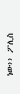ነው›› ፖሊስ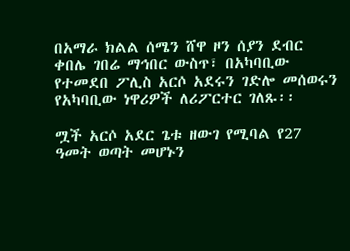በአማራ ክልል ሰሜን ሸዋ ዞን ሰያን ደብር ቀበሌ ገበሬ ማኅበር ውስጥ፣ በአካባቢው የተመደበ ፖሊስ አርሶ አደሩን ገድሎ መሰወሩን የአካባቢው ነዋሪዎች ለሪፖርተር ገለጹ፡፡

ሟች አርሶ አደር ጌቱ ዘውገ የሚባል የ27 ዓመት ወጣት መሆኑን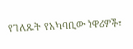የገለጹት የአካባቢው ነዋሪዎች፣